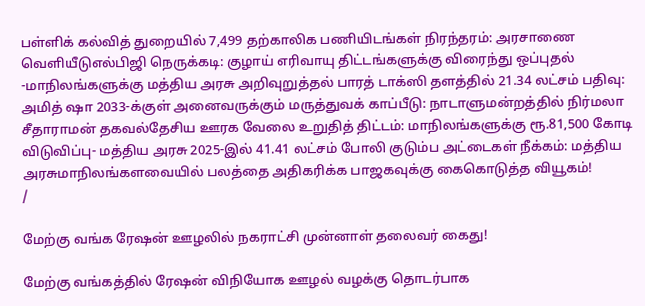பள்ளிக் கல்வித் துறையில் 7,499 தற்காலிக பணியிடங்கள் நிரந்தரம்: அரசாணை வெளியீடுஎல்பிஜி நெருக்கடி: குழாய் எரிவாயு திட்டங்களுக்கு விரைந்து ஒப்புதல் -மாநிலங்களுக்கு மத்திய அரசு அறிவுறுத்தல் பாரத் டாக்ஸி தளத்தில் 21.34 லட்சம் பதிவு: அமித் ஷா 2033-க்குள் அனைவருக்கும் மருத்துவக் காப்பீடு: நாடாளுமன்றத்தில் நிர்மலா சீதாராமன் தகவல்தேசிய ஊரக வேலை உறுதித் திட்டம்: மாநிலங்களுக்கு ரூ.81,500 கோடி விடுவிப்பு- மத்திய அரசு 2025-இல் 41.41 லட்சம் போலி குடும்ப அட்டைகள் நீக்கம்: மத்திய அரசுமாநிலங்களவையில் பலத்தை அதிகரிக்க பாஜகவுக்கு கைகொடுத்த வியூகம்!
/

மேற்கு வங்க ரேஷன் ஊழலில் நகராட்சி முன்னாள் தலைவர் கைது!

மேற்கு வங்கத்தில் ரேஷன் விநியோக ஊழல் வழக்கு தொடர்பாக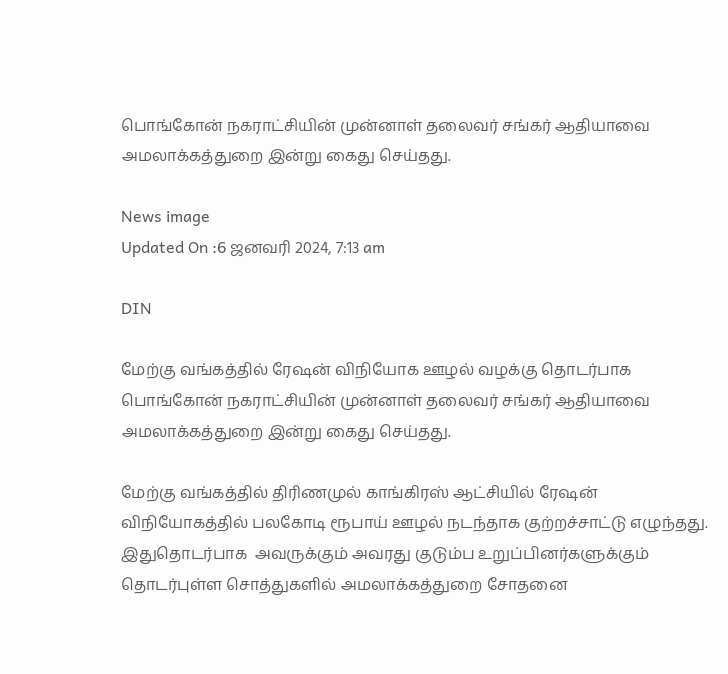பொங்கோன் நகராட்சியின் முன்னாள் தலைவர் சங்கர் ஆதியாவை அமலாக்கத்துறை இன்று கைது செய்தது.

News image
Updated On :6 ஜனவரி 2024, 7:13 am

DIN

மேற்கு வங்கத்தில் ரேஷன் விநியோக ஊழல் வழக்கு தொடர்பாக பொங்கோன் நகராட்சியின் முன்னாள் தலைவர் சங்கர் ஆதியாவை அமலாக்கத்துறை இன்று கைது செய்தது.

மேற்கு வங்கத்தில் திரிணமுல் காங்கிரஸ் ஆட்சியில் ரேஷன் விநியோகத்தில் பலகோடி ரூபாய் ஊழல் நடந்தாக குற்றச்சாட்டு எழுந்தது. இதுதொடர்பாக  அவருக்கும் அவரது குடும்ப உறுப்பினர்களுக்கும் தொடர்புள்ள சொத்துகளில் அமலாக்கத்துறை சோதனை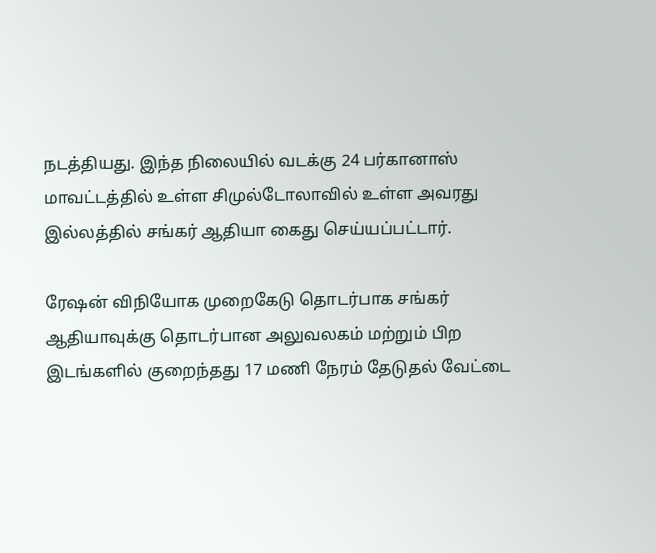நடத்தியது. இந்த நிலையில் வடக்கு 24 பர்கானாஸ் மாவட்டத்தில் உள்ள சிமுல்டோலாவில் உள்ள அவரது இல்லத்தில் சங்கர் ஆதியா கைது செய்யப்பட்டார்.

ரேஷன் விநியோக முறைகேடு தொடர்பாக சங்கர் ஆதியாவுக்கு தொடர்பான அலுவலகம் மற்றும் பிற இடங்களில் குறைந்தது 17 மணி நேரம் தேடுதல் வேட்டை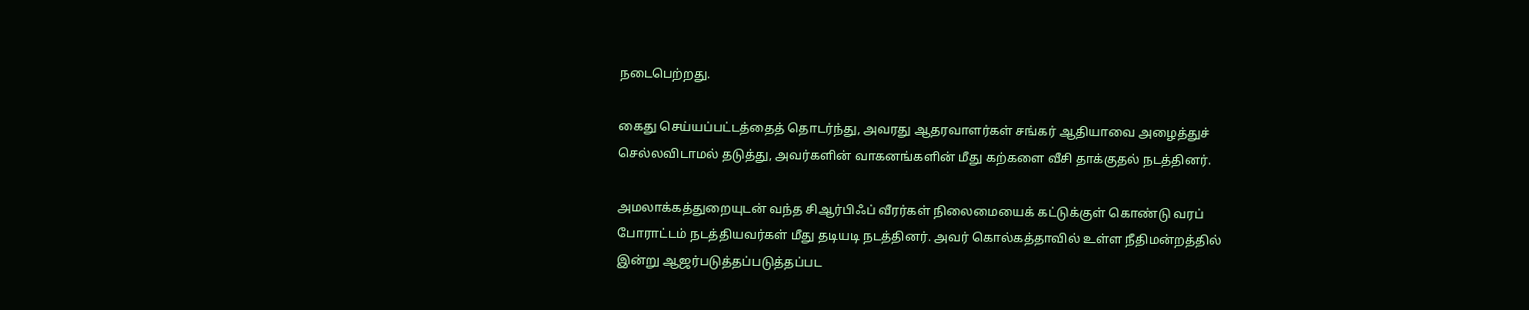நடைபெற்றது.

கைது செய்யப்பட்டத்தைத் தொடர்ந்து, அவரது ஆதரவாளர்கள் சங்கர் ஆதியாவை அழைத்துச் செல்லவிடாமல் தடுத்து, அவர்களின் வாகனங்களின் மீது கற்களை வீசி தாக்குதல் நடத்தினர்.

அமலாக்கத்துறையுடன் வந்த சிஆர்பிஃப் வீரர்கள் நிலைமையைக் கட்டுக்குள் கொண்டு வரப் போராட்டம் நடத்தியவர்கள் மீது தடியடி நடத்தினர். அவர் கொல்கத்தாவில் உள்ள நீதிமன்றத்தில் இன்று ஆஜர்படுத்தப்படுத்தப்பட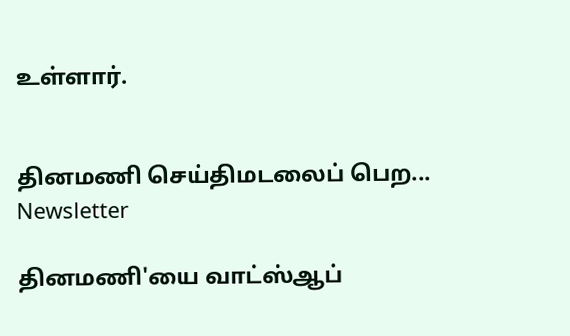உள்ளார்.


தினமணி செய்திமடலைப் பெற... Newsletter

தினமணி'யை வாட்ஸ்ஆப்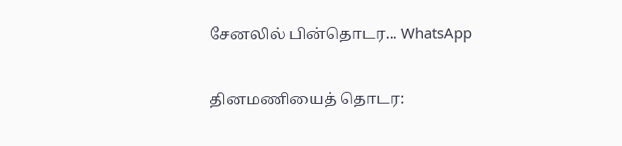சேனலில் பின்தொடர... WhatsApp

தினமணியைத் தொடர: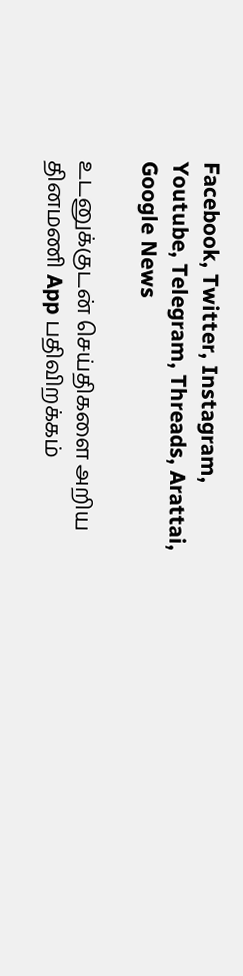Facebook, Twitter, Instagram, Youtube, Telegram, Threads, Arattai, Google News

உடனுக்குடன் செய்திகளை அறிய தினமணி App பதிவிறக்கம்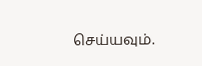செய்யவும்.